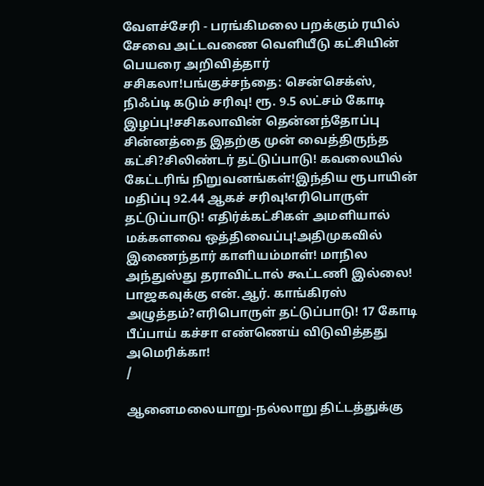வேளச்சேரி - பரங்கிமலை பறக்கும் ரயில் சேவை அட்டவணை வெளியீடு கட்சியின் பெயரை அறிவித்தார் சசிகலா!பங்குச்சந்தை: சென்செக்ஸ், நிஃப்டி கடும் சரிவு! ரூ. 9.5 லட்சம் கோடி இழப்பு!சசிகலாவின் தென்னந்தோப்பு சின்னத்தை இதற்கு முன் வைத்திருந்த கட்சி?சிலிண்டர் தட்டுப்பாடு! கவலையில் கேட்டரிங் நிறுவனங்கள்!இந்திய ரூபாயின் மதிப்பு 92.44 ஆகச் சரிவு!எரிபொருள் தட்டுப்பாடு! எதிர்க்கட்சிகள் அமளியால் மக்களவை ஒத்திவைப்பு!அதிமுகவில் இணைந்தார் காளியம்மாள்! மாநில அந்துஸ்து தராவிட்டால் கூட்டணி இல்லை! பாஜகவுக்கு என்.ஆர். காங்கிரஸ் அழுத்தம்?எரிபொருள் தட்டுப்பாடு! 17 கோடி பீப்பாய் கச்சா எண்ணெய் விடுவித்தது அமெரிக்கா!
/

ஆனைமலையாறு-நல்லாறு திட்டத்துக்கு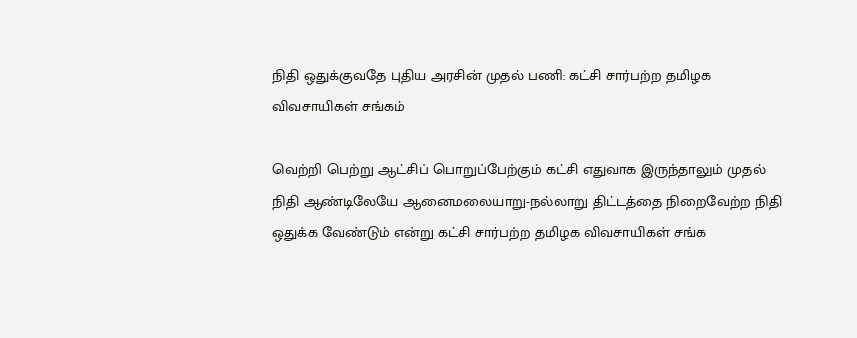நிதி ஒதுக்குவதே புதிய அரசின் முதல் பணி: கட்சி சார்பற்ற தமிழக விவசாயிகள் சங்கம்

வெற்றி பெற்று ஆட்சிப் பொறுப்பேற்கும் கட்சி எதுவாக இருந்தாலும் முதல் நிதி ஆண்டிலேயே ஆனைமலையாறு-நல்லாறு திட்டத்தை நிறைவேற்ற நிதி ஒதுக்க வேண்டும் என்று கட்சி சார்பற்ற தமிழக விவசாயிகள் சங்க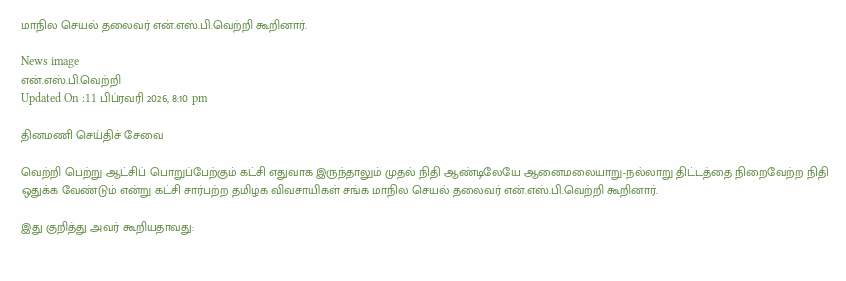மாநில செயல் தலைவர் என்.எஸ்.பி.வெற்றி கூறினார்.

News image
என்.எஸ்.பி.வெற்றி
Updated On :11 பிப்ரவரி 2026, 8:10 pm

தினமணி செய்திச் சேவை

வெற்றி பெற்று ஆட்சிப் பொறுப்பேற்கும் கட்சி எதுவாக இருந்தாலும் முதல் நிதி ஆண்டிலேயே ஆனைமலையாறு-நல்லாறு திட்டத்தை நிறைவேற்ற நிதி ஒதுக்க வேண்டும் என்று கட்சி சார்பற்ற தமிழக விவசாயிகள் சங்க மாநில செயல் தலைவர் என்.எஸ்.பி.வெற்றி கூறினார்.

இது குறித்து அவர் கூறியதாவது: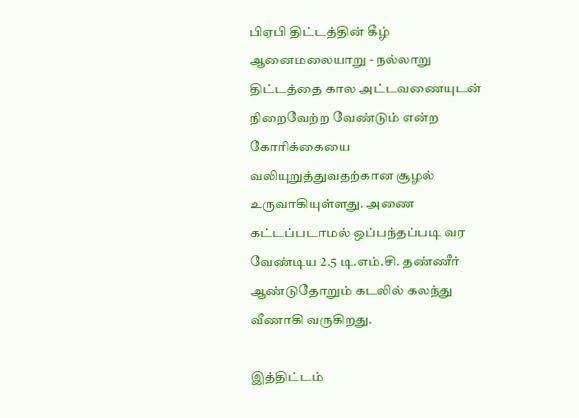பிஏபி திட்டத்தின் கீழ் ஆனைமலையாறு - நல்லாறு திட்டத்தை கால அட்டவணையுடன் நிறைவேற்ற வேண்டும் என்ற கோரிக்கையை வலியுறுத்துவதற்கான சூழல் உருவாகியுள்ளது. அணை கட்டப்படாமல் ஒப்பந்தப்படி வர வேண்டிய 2.5 டி.எம்.சி. தண்ணீர் ஆண்டுதோறும் கடலில் கலந்து வீணாகி வருகிறது.

இத்திட்டம்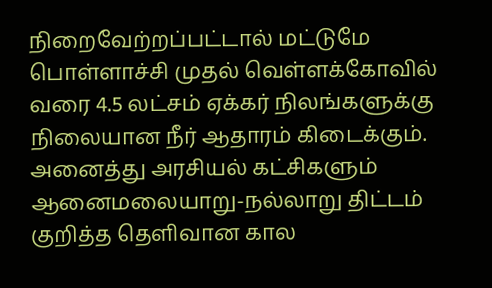நிறைவேற்றப்பட்டால் மட்டுமே பொள்ளாச்சி முதல் வெள்ளக்கோவில் வரை 4.5 லட்சம் ஏக்கர் நிலங்களுக்கு நிலையான நீர் ஆதாரம் கிடைக்கும். அனைத்து அரசியல் கட்சிகளும் ஆனைமலையாறு-நல்லாறு திட்டம் குறித்த தெளிவான கால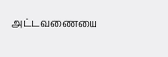அட்டவணையை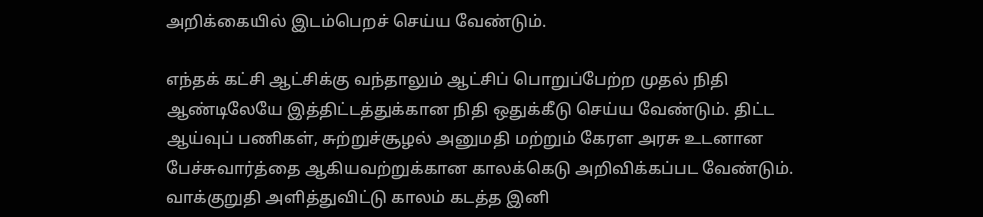அறிக்கையில் இடம்பெறச் செய்ய வேண்டும்.

எந்தக் கட்சி ஆட்சிக்கு வந்தாலும் ஆட்சிப் பொறுப்பேற்ற முதல் நிதி ஆண்டிலேயே இத்திட்டத்துக்கான நிதி ஒதுக்கீடு செய்ய வேண்டும். திட்ட ஆய்வுப் பணிகள், சுற்றுச்சூழல் அனுமதி மற்றும் கேரள அரசு உடனான பேச்சுவார்த்தை ஆகியவற்றுக்கான காலக்கெடு அறிவிக்கப்பட வேண்டும். வாக்குறுதி அளித்துவிட்டு காலம் கடத்த இனி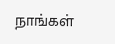நாங்கள்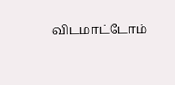விடமாட்டோம்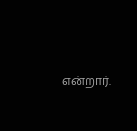என்றார்.